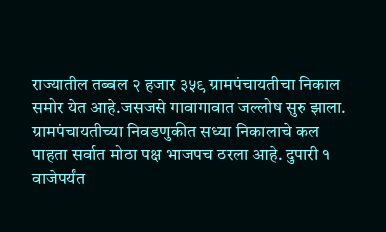राज्यातील तब्बल २ हजार ३५९ ग्रामपंचायतीचा निकाल समोर येत आहे.जसजसे गावागावात जल्लोष सुरु झाला. ग्रामपंचायतीच्या निवडणुकीत सध्या निकालाचे कल पाहता सर्वात मोठा पक्ष भाजपच ठरला आहे. दुपारी १ वाजेपर्यंत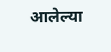आलेल्या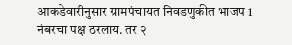आकडेवारीनुसार ग्रामपंचायत निवडणुकीत भाजप 1 नंबरचा पक्ष ठरलाय. तर २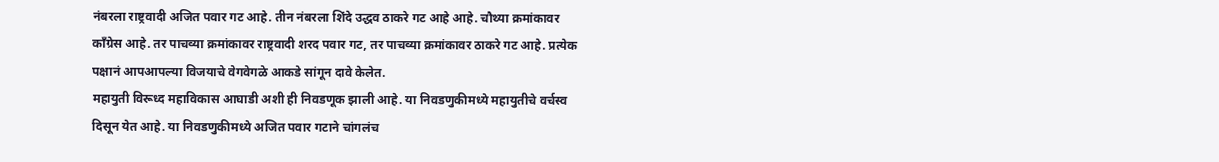नंबरला राष्ट्रवादी अजित पवार गट आहे. तीन नंबरला शिंदे उद्धव ठाकरे गट आहे आहे. चौथ्या क्रमांकावर काँग्रेस आहे. तर पाचव्या क्रमांकावर राष्ट्रवादी शरद पवार गट, तर पाचव्या क्रमांकावर ठाकरे गट आहे. प्रत्येक पक्षानं आपआपल्या विजयाचे वेगवेगळे आकडे सांगून दावे केलेत.
महायुती विरूध्द महाविकास आघाडी अशी ही निवडणूक झाली आहे. या निवडणुकीमध्ये महायुतीचे वर्चस्व दिसून येत आहे. या निवडणुकीमध्ये अजित पवार गटाने चांगलंच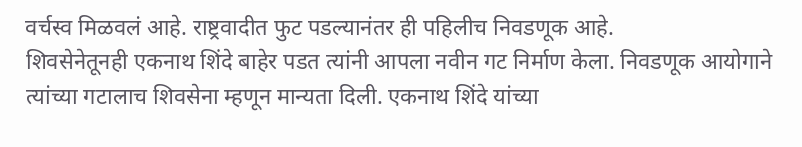वर्चस्व मिळवलं आहे. राष्ट्रवादीत फुट पडल्यानंतर ही पहिलीच निवडणूक आहे.
शिवसेनेतूनही एकनाथ शिंदे बाहेर पडत त्यांनी आपला नवीन गट निर्माण केला. निवडणूक आयोगाने त्यांच्या गटालाच शिवसेना म्हणून मान्यता दिली. एकनाथ शिंदे यांच्या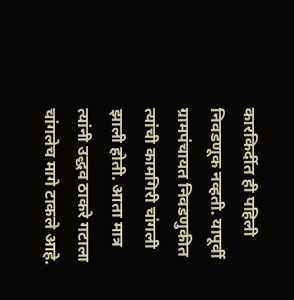कारकिर्दीत ही पहिली निवडणूक नव्हती. यापूर्वी ग्रामपंचायत निवडणुकीत त्यांची कामगिरी चांगली झाली होती. आता मात्र त्यांनी उद्धव ठाकरे गटाला चांगलेच मागे टाकले आहे.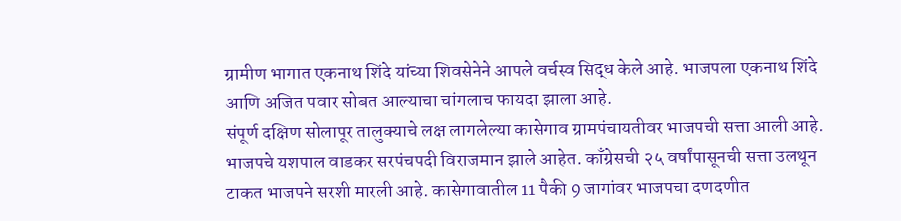ग्रामीण भागात एकनाथ शिंदे यांच्या शिवसेनेने आपले वर्चस्व सिद्ध केले आहे. भाजपला एकनाथ शिंदे आणि अजित पवार सोबत आल्याचा चांगलाच फायदा झाला आहे.
संपूर्ण दक्षिण सोलापूर तालुक्याचे लक्ष लागलेल्या कासेगाव ग्रामपंचायतीवर भाजपची सत्ता आली आहे. भाजपचे यशपाल वाडकर सरपंचपदी विराजमान झाले आहेत. काँग्रेसची २५ वर्षांपासूनची सत्ता उलथून टाकत भाजपने सरशी मारली आहे. कासेगावातील 11 पैकी 9 जागांवर भाजपचा दणदणीत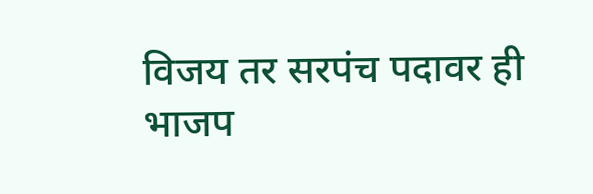विजय तर सरपंच पदावर ही भाजप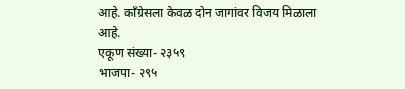आहे. काँग्रेसला केवळ दोन जागांवर विजय मिळाला आहे.
एकूण संख्या- २३५९
भाजपा- २९५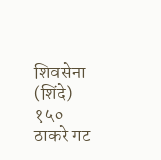शिवसेना (शिंदे) १५०
ठाकरे गट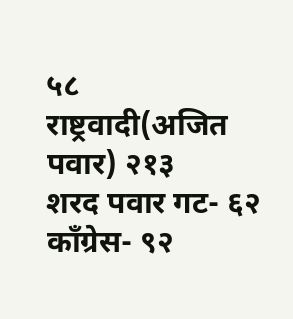५८
राष्ट्रवादी(अजित पवार) २१३
शरद पवार गट- ६२
काँग्रेस- ९२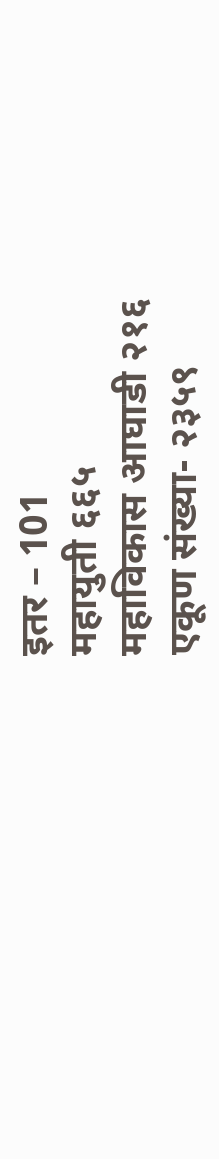इतर – 101
महायुती ६६५
महाविकास आघाडी २१६
एकूण संख्या- २३५९